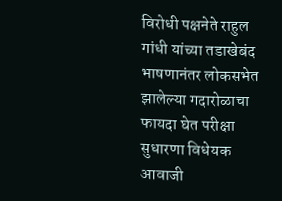विरोधी पक्षनेते राहुल गांधी यांच्या तडाखेबंद भाषणानंतर लोकसभेत झालेल्या गदारोळाचा फायदा घेत परीक्षा सुधारणा विधेयक आवाजी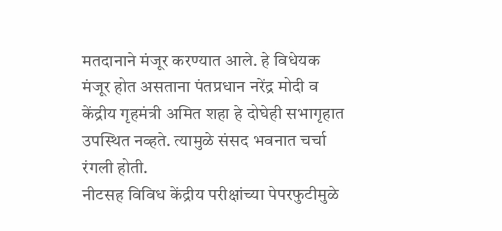मतदानाने मंजूर करण्यात आले. हे विधेयक मंजूर होत असताना पंतप्रधान नरेंद्र मोदी व केंद्रीय गृहमंत्री अमित शहा हे दोघेही सभागृहात उपस्थित नव्हते. त्यामुळे संसद भवनात चर्चा रंगली होती.
नीटसह विविध केंद्रीय परीक्षांच्या पेपरफुटीमुळे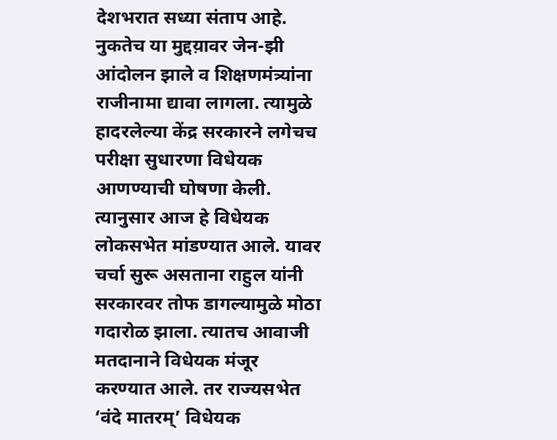देशभरात सध्या संताप आहे. नुकतेच या मुद्दय़ावर जेन-झी आंदोलन झाले व शिक्षणमंत्र्यांना राजीनामा द्यावा लागला. त्यामुळे हादरलेल्या केंद्र सरकारने लगेचच परीक्षा सुधारणा विधेयक आणण्याची घोषणा केली. त्यानुसार आज हे विधेयक लोकसभेत मांडण्यात आले. यावर चर्चा सुरू असताना राहुल यांनी सरकारवर तोफ डागल्यामुळे मोठा गदारोळ झाला. त्यातच आवाजी मतदानाने विधेयक मंजूर करण्यात आले. तर राज्यसभेत ‘वंदे मातरम्’ विधेयक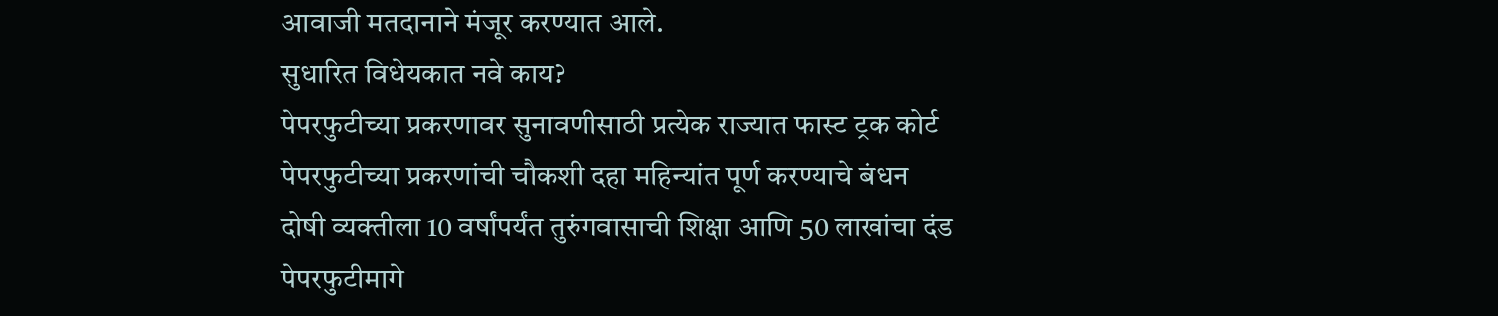आवाजी मतदानाने मंजूर करण्यात आले.
सुधारित विधेयकात नवे काय?
पेपरफुटीच्या प्रकरणावर सुनावणीसाठी प्रत्येक राज्यात फास्ट ट्रक कोर्ट
पेपरफुटीच्या प्रकरणांची चौकशी दहा महिन्यांत पूर्ण करण्याचे बंधन
दोषी व्यक्तीला 10 वर्षांपर्यंत तुरुंगवासाची शिक्षा आणि 50 लाखांचा दंड
पेपरफुटीमागे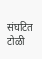संघटित टोळी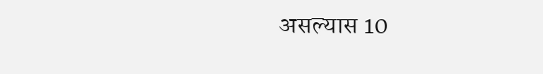असल्यास 10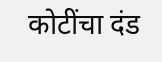कोटींचा दंड